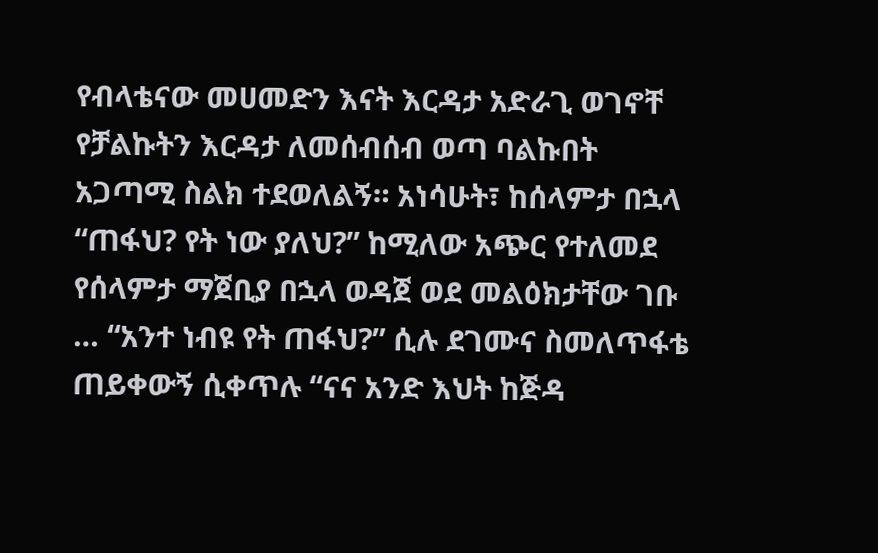የብላቴናው መሀመድን እናት እርዳታ አድራጊ ወገኖቸ የቻልኩትን እርዳታ ለመሰብሰብ ወጣ ባልኩበት አጋጣሚ ስልክ ተደወለልኝ። አነሳሁት፣ ከሰላምታ በኋላ “ጠፋህ? የት ነው ያለህ?” ከሚለው አጭር የተለመደ የሰላምታ ማጀቢያ በኋላ ወዳጀ ወደ መልዕክታቸው ገቡ … “አንተ ነብዩ የት ጠፋህ?” ሲሉ ደገሙና ስመለጥፋቴ ጠይቀውኝ ሲቀጥሉ “ናና አንድ እህት ከጅዳ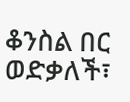ቆንስል በር ወድቃለች፣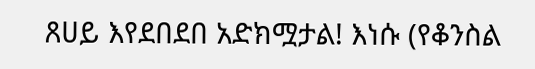ጸሀይ እየደበደበ አድክሟታል! እነሱ (የቆንስል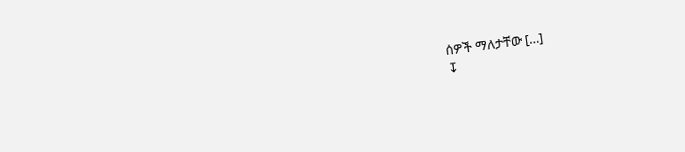ሰዎች ማለታቸው […]
↧